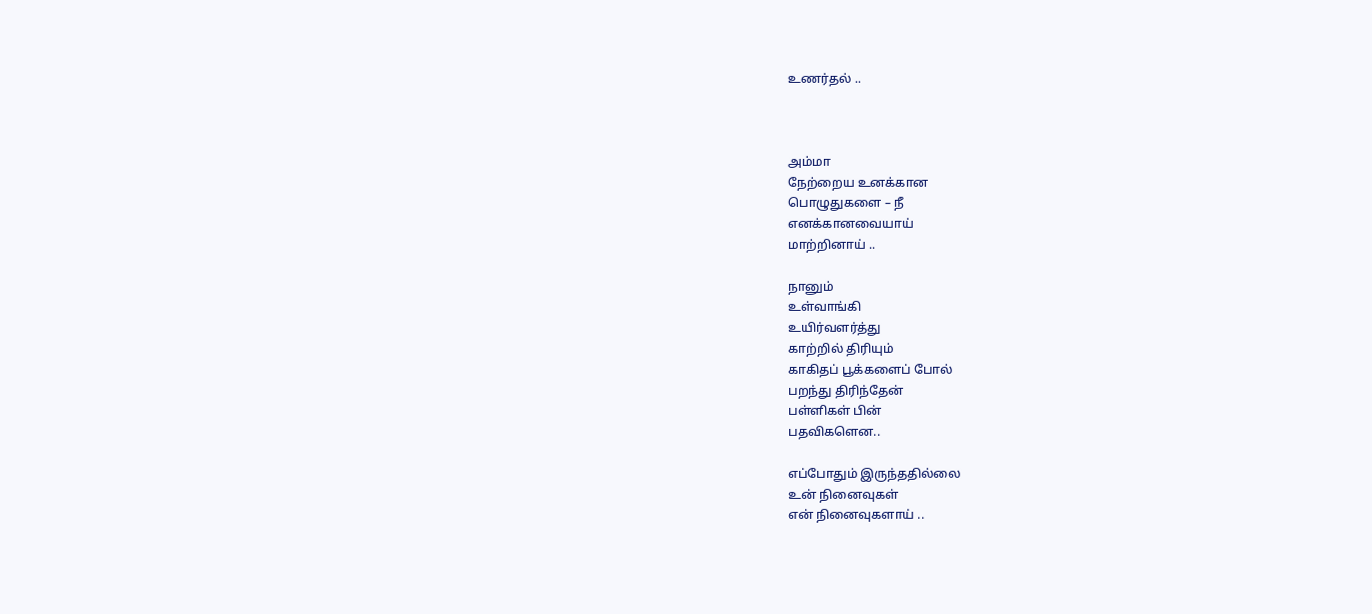உணர்தல் ..



அம்மா
நேற்றைய உனக்கான
பொழுதுகளை – நீ
எனக்கானவையாய்
மாற்றினாய் ..

நானும்
உள்வாங்கி
உயிர்வளர்த்து
காற்றில் திரியும்
காகிதப் பூக்களைப் போல்
பறந்து திரிந்தேன்
பள்ளிகள் பின்
பதவிகளென..

எப்போதும் இருந்ததில்லை
உன் நினைவுகள்
என் நினைவுகளாய் ..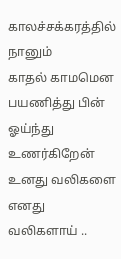காலச்சக்கரத்தில் நானும்
காதல் காமமென
பயணித்து பின்
ஓய்ந்து உணர்கிறேன்
உனது வலிகளை
எனது வலிகளாய் ..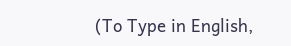(To Type in English,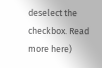deselect the checkbox. Read more here)